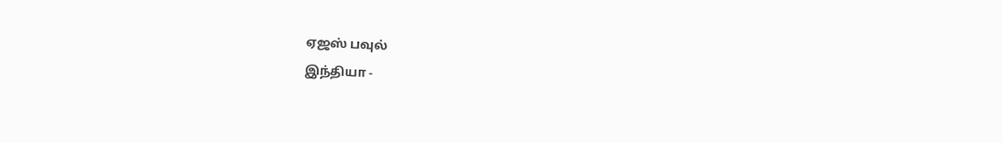ஏஜஸ் பவுல்
இந்தியா -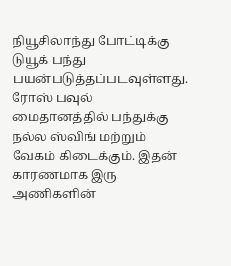நியூசிலாந்து போட்டிக்கு டுயூக் பந்து பயன்படுத்தப்படவுள்ளது. ரோஸ் பவுல் மைதானத்தில் பந்துக்கு நல்ல ஸ்விங் மற்றும் வேகம் கிடைக்கும். இதன் காரணமாக இரு அணிகளின்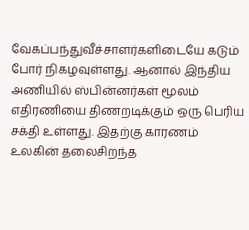வேகப்பந்துவீச்சாளர்களிடையே கடும் போர் நிகழவுள்ளது. ஆனால் இந்திய அணியில் ஸ்பின்னர்கள் மூலம் எதிரணியை திணறடிக்கும் ஒரு பெரிய சக்தி உள்ளது. இதற்கு காரணம் உலகின் தலைசிறந்த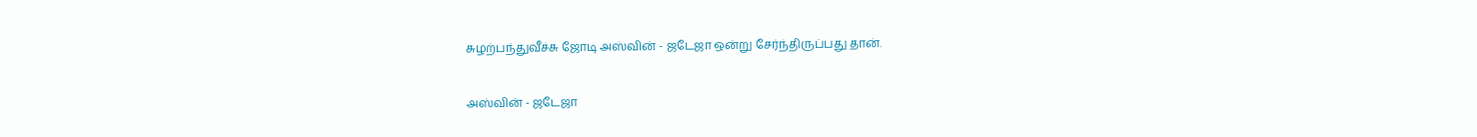சுழற்பந்துவீச்சு ஜோடி அஸ்வின் - ஜடேஜா ஒன்று சேர்ந்திருப்பது தான்.

அஸ்வின் - ஜடேஜா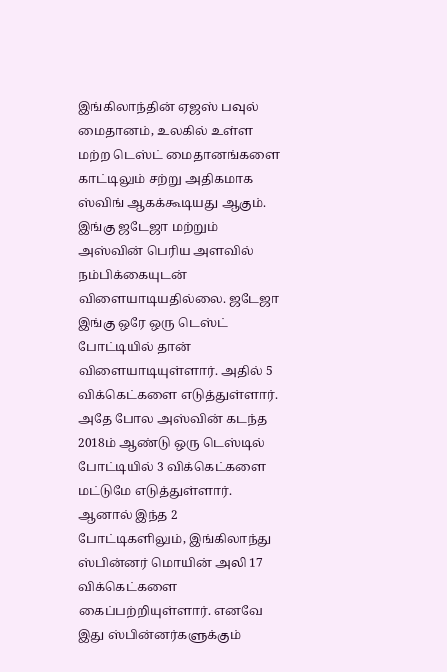இங்கிலாந்தின் ஏஜஸ் பவுல் மைதானம், உலகில் உள்ள மற்ற டெஸ்ட் மைதானங்களை காட்டிலும் சற்று அதிகமாக ஸ்விங் ஆகக்கூடியது ஆகும். இங்கு ஜடேஜா மற்றும் அஸ்வின் பெரிய அளவில் நம்பிக்கையுடன் விளையாடியதில்லை. ஜடேஜா இங்கு ஒரே ஒரு டெஸ்ட் போட்டியில் தான் விளையாடியுள்ளார். அதில் 5 விக்கெட்களை எடுத்துள்ளார். அதே போல அஸ்வின் கடந்த 2018ம் ஆண்டு ஒரு டெஸ்டில் போட்டியில் 3 விக்கெட்களை மட்டுமே எடுத்துள்ளார். ஆனால் இந்த 2 போட்டிகளிலும், இங்கிலாந்து ஸ்பின்னர் மொயின் அலி 17 விக்கெட்களை கைப்பற்றியுள்ளார். எனவே இது ஸ்பின்னர்களுக்கும்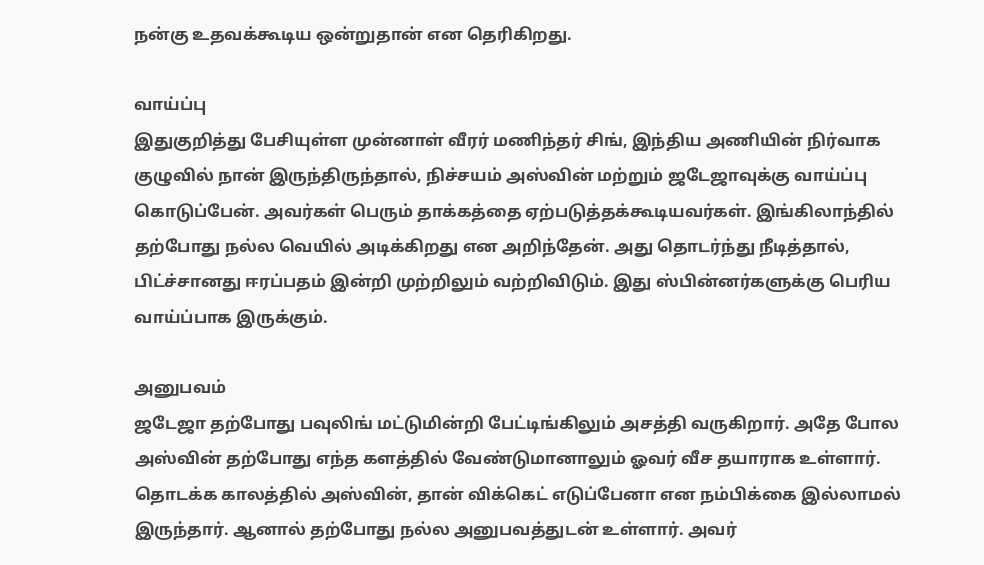நன்கு உதவக்கூடிய ஒன்றுதான் என தெரிகிறது.

வாய்ப்பு
இதுகுறித்து பேசியுள்ள முன்னாள் வீரர் மணிந்தர் சிங், இந்திய அணியின் நிர்வாக குழுவில் நான் இருந்திருந்தால், நிச்சயம் அஸ்வின் மற்றும் ஜடேஜாவுக்கு வாய்ப்பு கொடுப்பேன். அவர்கள் பெரும் தாக்கத்தை ஏற்படுத்தக்கூடியவர்கள். இங்கிலாந்தில் தற்போது நல்ல வெயில் அடிக்கிறது என அறிந்தேன். அது தொடர்ந்து நீடித்தால், பிட்ச்சானது ஈரப்பதம் இன்றி முற்றிலும் வற்றிவிடும். இது ஸ்பின்னர்களுக்கு பெரிய வாய்ப்பாக இருக்கும்.

அனுபவம்
ஜடேஜா தற்போது பவுலிங் மட்டுமின்றி பேட்டிங்கிலும் அசத்தி வருகிறார். அதே போல அஸ்வின் தற்போது எந்த களத்தில் வேண்டுமானாலும் ஓவர் வீச தயாராக உள்ளார். தொடக்க காலத்தில் அஸ்வின், தான் விக்கெட் எடுப்பேனா என நம்பிக்கை இல்லாமல் இருந்தார். ஆனால் தற்போது நல்ல அனுபவத்துடன் உள்ளார். அவர்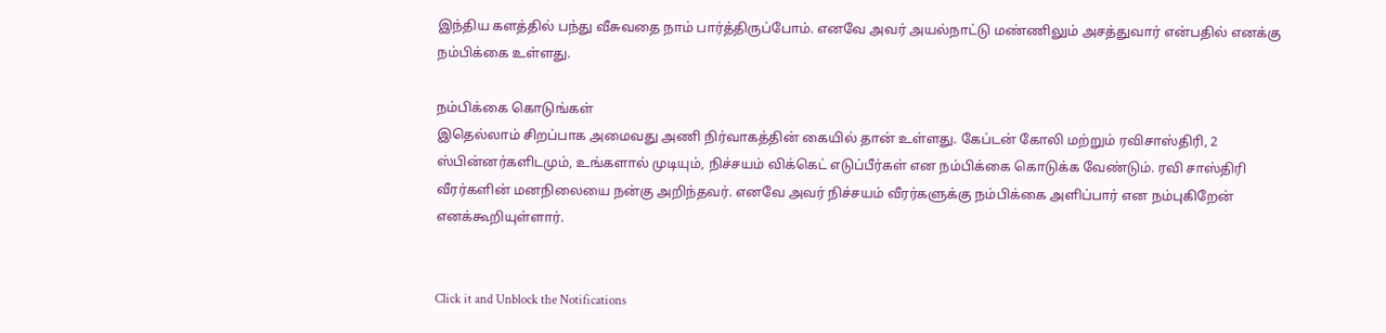இந்திய களத்தில் பந்து வீசுவதை நாம் பார்த்திருப்போம். எனவே அவர் அயல்நாட்டு மண்ணிலும் அசத்துவார் என்பதில் எனக்கு நம்பிக்கை உள்ளது.

நம்பிக்கை கொடுங்கள்
இதெல்லாம் சிறப்பாக அமைவது அணி நிர்வாகத்தின் கையில் தான் உள்ளது. கேப்டன் கோலி மற்றும் ரவிசாஸ்திரி, 2 ஸ்பின்னர்களிடமும், உங்களால் முடியும், நிச்சயம் விக்கெட் எடுப்பீர்கள் என நம்பிக்கை கொடுக்க வேண்டும். ரவி சாஸ்திரி வீரர்களின் மனநிலையை நன்கு அறிந்தவர். எனவே அவர் நிச்சயம் வீரர்களுக்கு நம்பிக்கை அளிப்பார் என நம்புகிறேன் எனக்கூறியுள்ளார்.


Click it and Unblock the Notifications